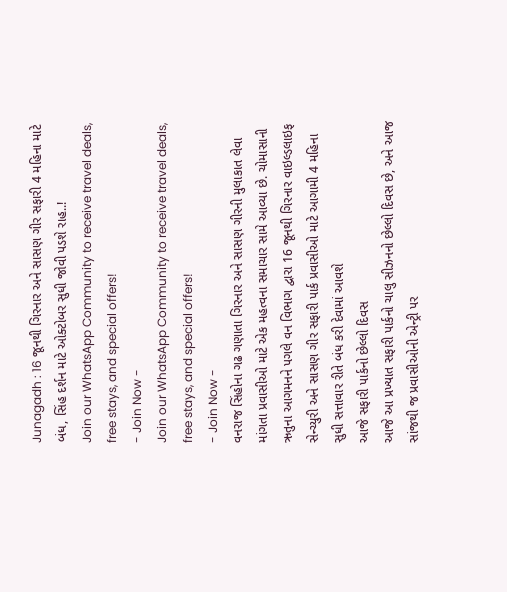Junagadh : 16 જૂનથી ગિરનાર અને સાસણ ગીર સફારી 4 મહિના માટે બંધ, સિંહ દર્શન માટે ઓક્ટોબર સુધી જોવી પડશે રાહ..!
Join our WhatsApp Community to receive travel deals, free stays, and special offers!
- Join Now -
Join our WhatsApp Community to receive travel deals, free stays, and special offers!
- Join Now -
વનરાજ સિંહોના ગઢ ગણાતા ગિરનાર અને સાસણ ગીરની મુલાકાત લેવા માંગતા પ્રવાસીઓ માટે એક મહત્વના સમાચાર સામે આવ્યા છે. ચોમાસાની ઋતુના આગમનને પગલે વન વિભાગ દ્વારા 16 જૂનથી ગિરનાર વાઇલ્ડલાઇફ સેન્ચ્યુરી અને સાસણ ગીર સફારી પાર્ક પ્રવાસીઓ માટે આગામી 4 મહિના સુધી સત્તાવાર રીતે બંધ કરી દેવામાં આવશે
આજે સફારી પાર્કનો છેલ્લો દિવસ
આજે આ પ્રખ્યાત સફારી પાર્કનો ચાલુ સીઝનનો છેલ્લો દિવસ છે, અને આજ સાંજથી જ પ્રવાસીઓની એન્ટ્રી પર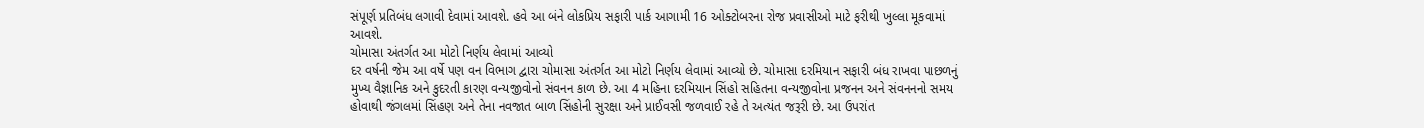સંપૂર્ણ પ્રતિબંધ લગાવી દેવામાં આવશે. હવે આ બંને લોકપ્રિય સફારી પાર્ક આગામી 16 ઓક્ટોબરના રોજ પ્રવાસીઓ માટે ફરીથી ખુલ્લા મૂકવામાં આવશે.
ચોમાસા અંતર્ગત આ મોટો નિર્ણય લેવામાં આવ્યો
દર વર્ષની જેમ આ વર્ષે પણ વન વિભાગ દ્વારા ચોમાસા અંતર્ગત આ મોટો નિર્ણય લેવામાં આવ્યો છે. ચોમાસા દરમિયાન સફારી બંધ રાખવા પાછળનું મુખ્ય વૈજ્ઞાનિક અને કુદરતી કારણ વન્યજીવોનો સંવનન કાળ છે. આ 4 મહિના દરમિયાન સિંહો સહિતના વન્યજીવોના પ્રજનન અને સંવનનનો સમય હોવાથી જંગલમાં સિંહણ અને તેના નવજાત બાળ સિંહોની સુરક્ષા અને પ્રાઈવસી જળવાઈ રહે તે અત્યંત જરૂરી છે. આ ઉપરાંત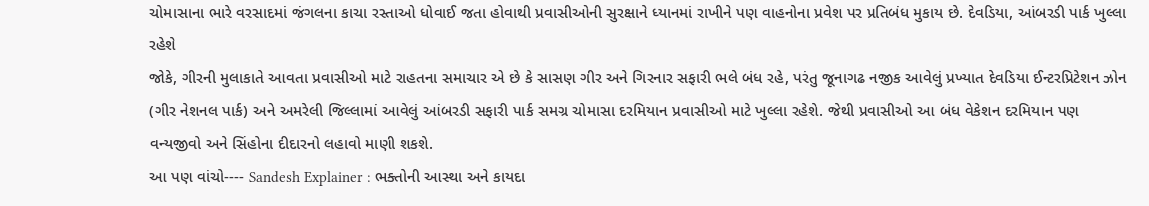ચોમાસાના ભારે વરસાદમાં જંગલના કાચા રસ્તાઓ ધોવાઈ જતા હોવાથી પ્રવાસીઓની સુરક્ષાને ધ્યાનમાં રાખીને પણ વાહનોના પ્રવેશ પર પ્રતિબંધ મુકાય છે. દેવડિયા, આંબરડી પાર્ક ખુલ્લા રહેશે
જોકે, ગીરની મુલાકાતે આવતા પ્રવાસીઓ માટે રાહતના સમાચાર એ છે કે સાસણ ગીર અને ગિરનાર સફારી ભલે બંધ રહે, પરંતુ જૂનાગઢ નજીક આવેલું પ્રખ્યાત દેવડિયા ઈન્ટરપ્રિટેશન ઝોન (ગીર નેશનલ પાર્ક) અને અમરેલી જિલ્લામાં આવેલું આંબરડી સફારી પાર્ક સમગ્ર ચોમાસા દરમિયાન પ્રવાસીઓ માટે ખુલ્લા રહેશે. જેથી પ્રવાસીઓ આ બંધ વેકેશન દરમિયાન પણ વન્યજીવો અને સિંહોના દીદારનો લહાવો માણી શકશે.
આ પણ વાંચો---- Sandesh Explainer : ભક્તોની આસ્થા અને કાયદા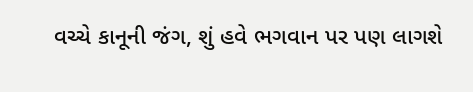વચ્ચે કાનૂની જંગ, શું હવે ભગવાન પર પણ લાગશે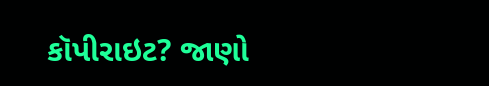કૉપીરાઇટ? જાણો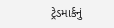ટ્રેડમાર્કનું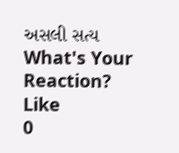અસલી સત્ય
What's Your Reaction?
Like
0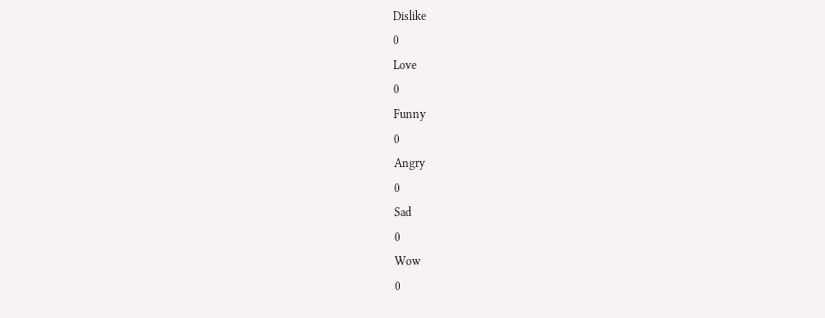Dislike
0
Love
0
Funny
0
Angry
0
Sad
0
Wow
0